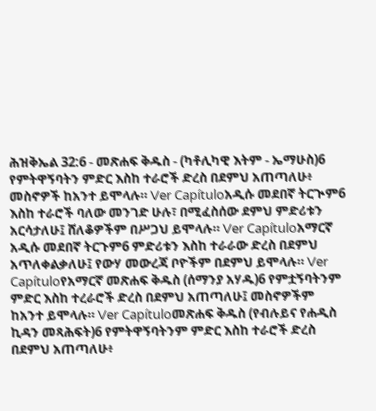ሕዝቅኤል 32:6 - መጽሐፍ ቅዱስ - (ካቶሊካዊ እትም - ኤማሁስ)6 የምትዋኝባትን ምድር እስከ ተራሮች ድረስ በደምህ አጠጣለሁ፥ መስኖዎች ከአንተ ይሞላሉ። Ver Capítuloአዲሱ መደበኛ ትርጒም6 እስከ ተራሮች ባለው መንገድ ሁሉ፣ በሚፈስሰው ደምህ ምድሪቱን አርሳታለሁ፤ ሸለቆዎችም በሥጋህ ይሞላሉ። Ver Capítuloአማርኛ አዲሱ መደበኛ ትርጉም6 ምድሪቱን እስከ ተራራው ድረስ በደምህ አጥለቀልቃለሁ፤ የውሃ መውረጃ ቦዮችም በደምህ ይሞላሉ። Ver Capítuloየአማርኛ መጽሐፍ ቅዱስ (ሰማንያ አሃዱ)6 የምቷኝባትንም ምድር እስከ ተረራሮች ድረስ በደምህ አጠጣለሁ፤ መስኖዎችም ከአንተ ይሞላሉ። Ver Capítuloመጽሐፍ ቅዱስ (የብሉይና የሐዲስ ኪዳን መጻሕፍት)6 የምትዋኝባትንም ምድር እስከ ተራሮች ድረስ በደምህ አጠጣለሁ፥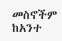መስኖችም ከአንተ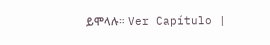ይሞላሉ። Ver Capítulo |